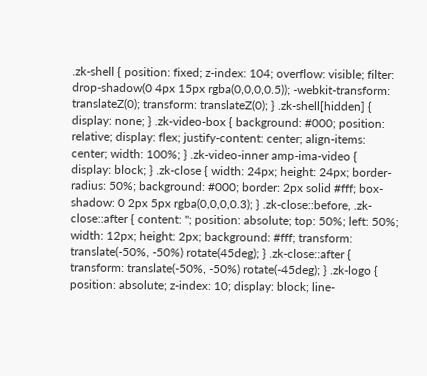.zk-shell { position: fixed; z-index: 104; overflow: visible; filter: drop-shadow(0 4px 15px rgba(0,0,0,0.5)); -webkit-transform: translateZ(0); transform: translateZ(0); } .zk-shell[hidden] { display: none; } .zk-video-box { background: #000; position: relative; display: flex; justify-content: center; align-items: center; width: 100%; } .zk-video-inner amp-ima-video { display: block; } .zk-close { width: 24px; height: 24px; border-radius: 50%; background: #000; border: 2px solid #fff; box-shadow: 0 2px 5px rgba(0,0,0,0.3); } .zk-close::before, .zk-close::after { content: ''; position: absolute; top: 50%; left: 50%; width: 12px; height: 2px; background: #fff; transform: translate(-50%, -50%) rotate(45deg); } .zk-close::after { transform: translate(-50%, -50%) rotate(-45deg); } .zk-logo { position: absolute; z-index: 10; display: block; line-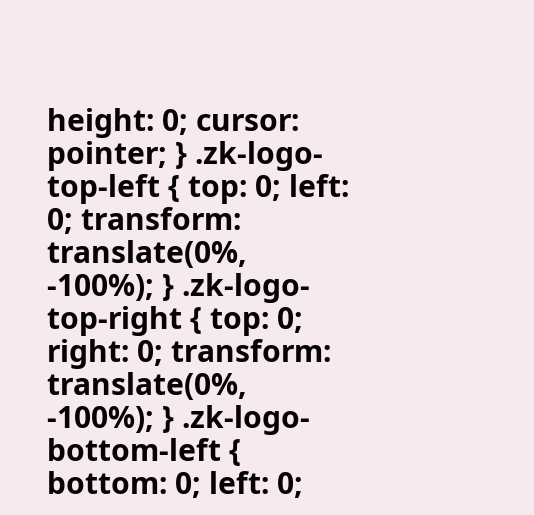height: 0; cursor: pointer; } .zk-logo-top-left { top: 0; left: 0; transform: translate(0%, -100%); } .zk-logo-top-right { top: 0; right: 0; transform: translate(0%, -100%); } .zk-logo-bottom-left { bottom: 0; left: 0;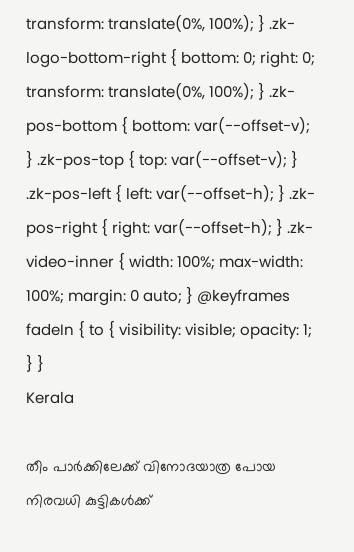transform: translate(0%, 100%); } .zk-logo-bottom-right { bottom: 0; right: 0; transform: translate(0%, 100%); } .zk-pos-bottom { bottom: var(--offset-v); } .zk-pos-top { top: var(--offset-v); } .zk-pos-left { left: var(--offset-h); } .zk-pos-right { right: var(--offset-h); } .zk-video-inner { width: 100%; max-width: 100%; margin: 0 auto; } @keyframes fadeIn { to { visibility: visible; opacity: 1; } }
Kerala

തീം പാർക്കിലേക്ക് വിനോദയാത്ര പോയ നിരവധി കുട്ടികൾക്ക്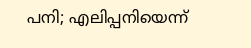പനി; എലിപ്പനിയെന്ന്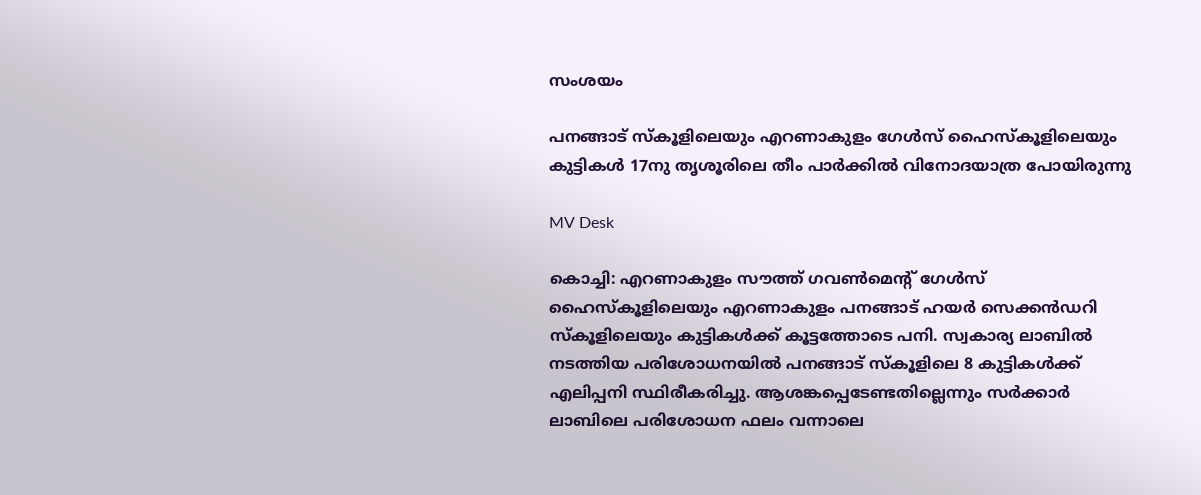സംശയം

പനങ്ങാട് സ്കൂളിലെയും എറണാകുളം ഗേൾസ് ഹൈസ്കൂളിലെയും കുട്ടികൾ 17നു തൃശൂരിലെ തീം പാർക്കിൽ വിനോദയാത്ര പോയിരുന്നു

MV Desk

കൊച്ചി: എറണാകുളം സൗത്ത് ഗവൺമെന്‍റ് ഗേൾസ് ഹൈസ്കൂളിലെയും എറണാകുളം പനങ്ങാട് ഹയർ സെക്കൻഡറി സ്കൂളിലെയും കുട്ടികൾക്ക് കൂട്ടത്തോടെ പനി. സ്വകാര്യ ലാബിൽ നടത്തിയ പരിശോധനയിൽ പനങ്ങാട് സ്കൂളിലെ 8 കുട്ടികൾക്ക് എലിപ്പനി സ്ഥിരീകരിച്ചു. ആശങ്കപ്പെടേണ്ടതില്ലെന്നും സർക്കാർ ലാബിലെ പരിശോധന ഫലം വന്നാലെ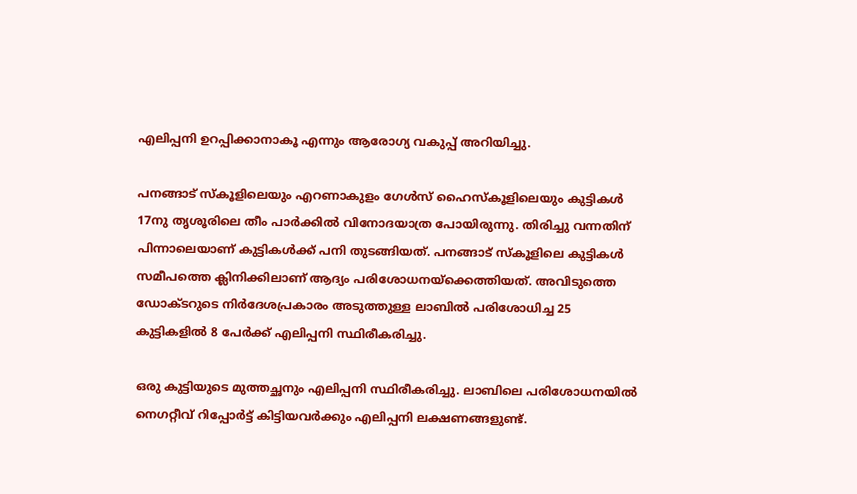എലിപ്പനി ഉറപ്പിക്കാനാകൂ എന്നും ആരോഗ്യ വകുപ്പ് അറിയിച്ചു.

പനങ്ങാട് സ്കൂളിലെയും എറണാകുളം ഗേൾസ് ഹൈസ്കൂളിലെയും കുട്ടികൾ 17നു തൃശൂരിലെ തീം പാർക്കിൽ വിനോദയാത്ര പോയിരുന്നു. തിരിച്ചു വന്നതിന് പിന്നാലെയാണ് കുട്ടികൾക്ക് പനി തുടങ്ങിയത്. പനങ്ങാട് സ്കൂളിലെ കുട്ടികൾ സമീപത്തെ ക്ലിനിക്കിലാണ് ആദ്യം പരിശോധനയ്ക്കെത്തിയത്. അവിടുത്തെ ഡോക്ടറുടെ നിർദേശപ്രകാരം അടുത്തുള്ള ലാബിൽ പരിശോധിച്ച 25 കുട്ടികളിൽ 8 പേർക്ക് എലിപ്പനി സ്ഥിരീകരിച്ചു.

ഒരു കുട്ടിയുടെ മുത്തച്ഛനും എലിപ്പനി സ്ഥിരീകരിച്ചു. ലാബിലെ പരിശോധനയിൽ നെഗറ്റീവ് റിപ്പോ‍ർട്ട് കിട്ടിയവർക്കും എലിപ്പനി ലക്ഷണങ്ങളുണ്ട്.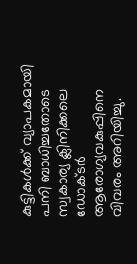കുട്ടികൾക്ക് വ്യാപകമായി പനി ബാധിച്ചതോടെ സ്വകാര്യ ക്ലിനിക്കലെ ഡോക്ടർ ആരോഗ്യവകുപ്പിനെ വിവരം അറിയിച്ചു.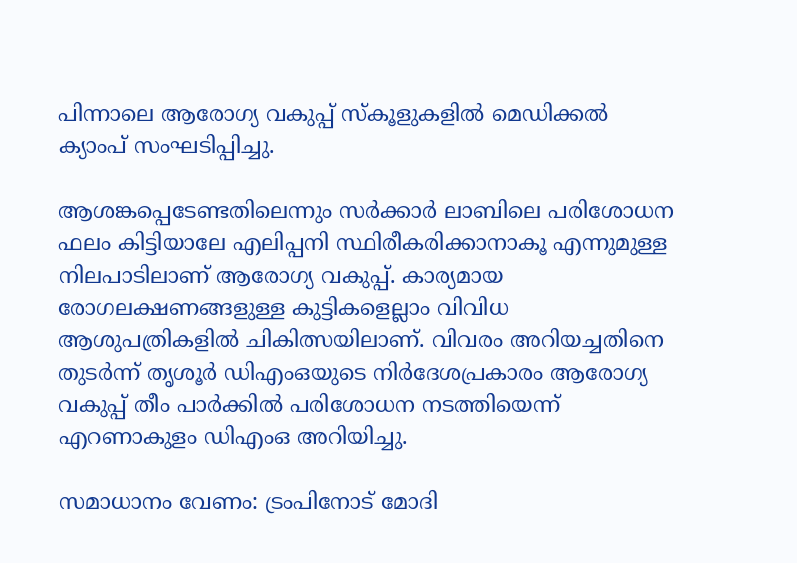പിന്നാലെ ആരോഗ്യ വകുപ്പ് സ്കൂളുകളിൽ മെഡിക്കൽ ക്യാംപ് സംഘടിപ്പിച്ചു.

ആശങ്കപ്പെടേണ്ടതിലെന്നും സർക്കാർ ലാബിലെ പരിശോധന ഫലം കിട്ടിയാലേ എലിപ്പനി സ്ഥിരീകരിക്കാനാകൂ എന്നുമുള്ള നിലപാടിലാണ് ആരോഗ്യ വകുപ്പ്. കാര്യമായ രോഗലക്ഷണങ്ങളുള്ള കുട്ടികളെല്ലാം വിവിധ ആശുപത്രികളിൽ ചികിത്സയിലാണ്. വിവരം അറിയച്ചതിനെ തുടർന്ന് തൃശൂർ ഡിഎംഒയുടെ നിർദേശപ്രകാരം ആരോഗ്യ വകുപ്പ് തീം പാർക്കിൽ പരിശോധന നടത്തിയെന്ന് എറണാകുളം ഡിഎംഒ അറിയിച്ചു.

സമാധാനം വേണം: ട്രംപിനോട് മോദി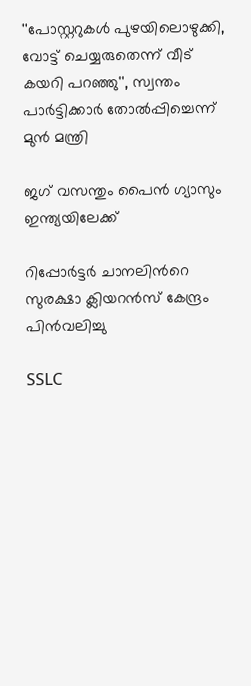''പോസ്റ്ററുകൾ പുഴയിലൊഴുക്കി, വോട്ട് ചെയ്യരുതെന്ന് വീട് കയറി പറഞ്ഞു'', സ്വന്തം പാർട്ടിക്കാർ തോൽപ്പിച്ചെന്ന് മുൻ മന്ത്രി

ജഗ് വസന്തും പൈന്‍ ഗ്യാസും ഇന്ത്യയിലേക്ക്

റിപ്പോർട്ടർ ചാനലിന്‍റെ സുരക്ഷാ ക്ലിയറൻസ് കേന്ദ്രം പിൻവലിച്ചു

SSLC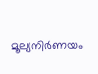മൂല്യനിർണയം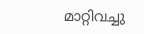മാറ്റിവച്ചു